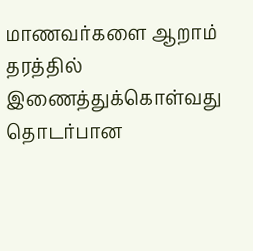மாணவர்களை ஆறாம் தரத்தில் இணைத்துக்கொள்வது தொடர்பான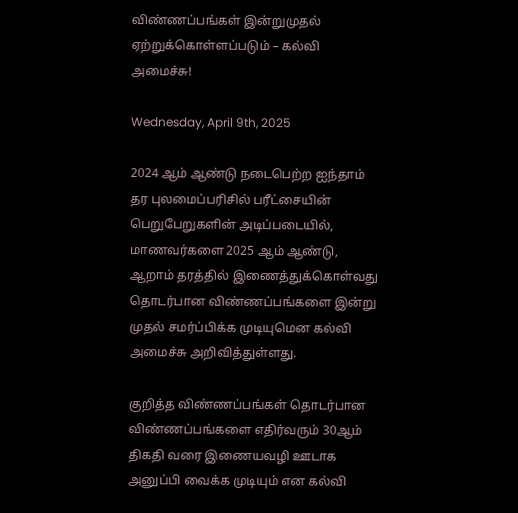விண்ணப்பங்கள் இன்றுமுதல் ஏற்றுக்கொள்ளப்படும் – கல்வி அமைச்சு!

Wednesday, April 9th, 2025

2024 ஆம் ஆண்டு நடைபெற்ற ஐந்தாம் தர புலமைப்பரிசில் பரீட்சையின் பெறுபேறுகளின் அடிப்படையில், மாணவர்களை 2025 ஆம் ஆண்டு, ஆறாம் தரத்தில் இணைத்துக்கொள்வது தொடர்பான விண்ணப்பங்களை இன்று முதல் சமர்ப்பிக்க முடியுமென கல்வி அமைச்சு அறிவித்துள்ளது.

குறித்த விண்ணப்பங்கள் தொடர்பான விண்ணப்பங்களை எதிர்வரும் 30ஆம் திகதி வரை இணையவழி ஊடாக அனுப்பி வைக்க முடியும் என கல்வி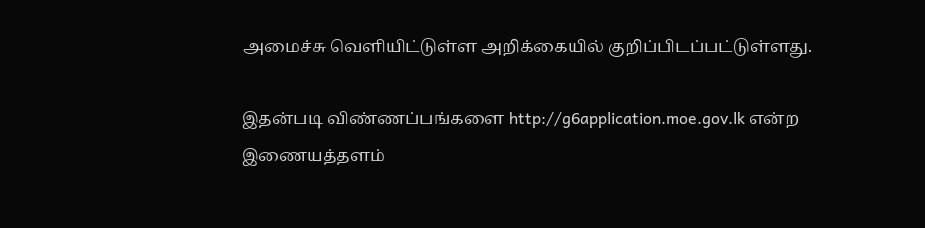அமைச்சு வெளியிட்டுள்ள அறிக்கையில் குறிப்பிடப்பட்டுள்ளது.

இதன்படி விண்ணப்பங்களை http://g6application.moe.gov.lk என்ற இணையத்தளம்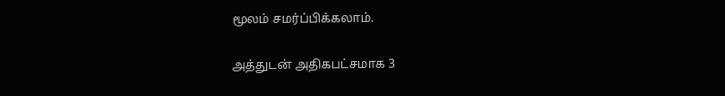மூலம் சமர்ப்பிக்கலாம்.

அத்துடன் அதிகபட்சமாக 3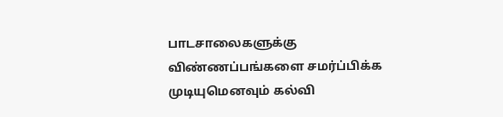பாடசாலைகளுக்கு விண்ணப்பங்களை சமர்ப்பிக்க முடியுமெனவும் கல்வி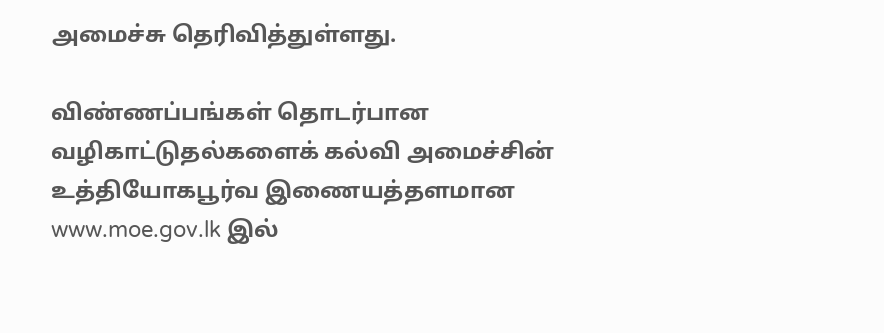அமைச்சு தெரிவித்துள்ளது.

விண்ணப்பங்கள் தொடர்பான வழிகாட்டுதல்களைக் கல்வி அமைச்சின் உத்தியோகபூர்வ இணையத்தளமான www.moe.gov.lk இல்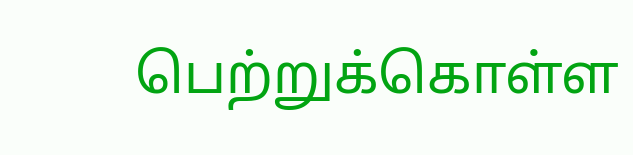பெற்றுக்கொள்ள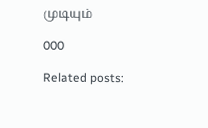முடியும்

000

Related posts: